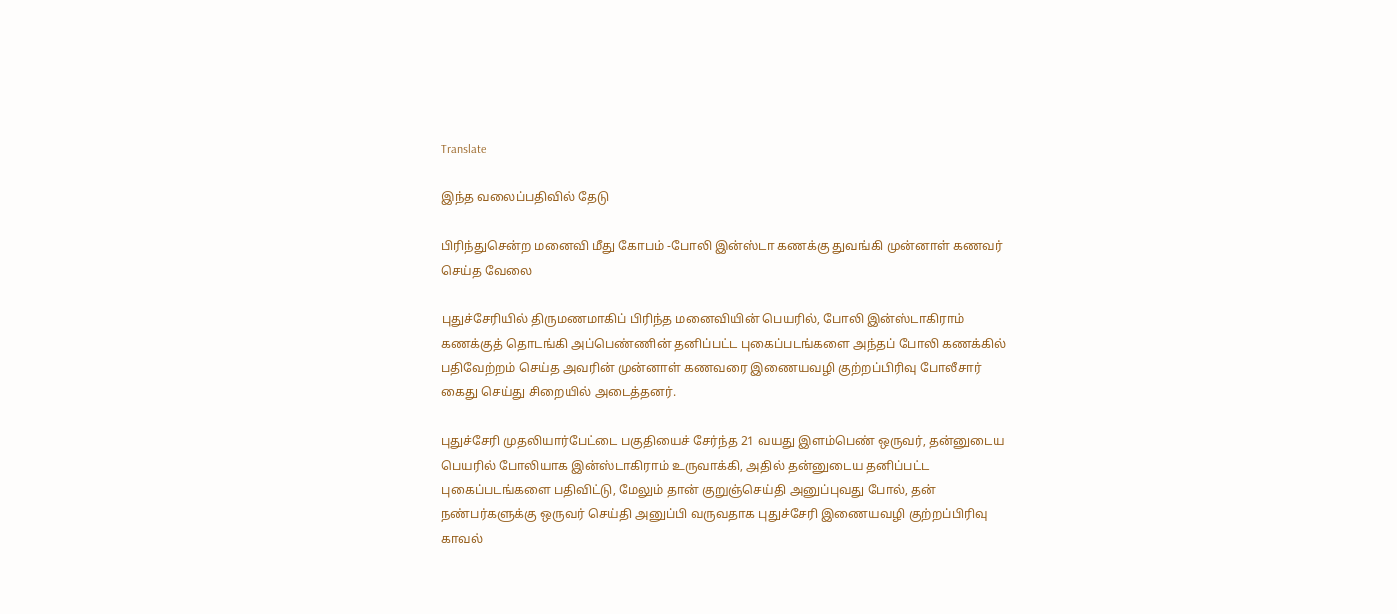Translate

இந்த வலைப்பதிவில் தேடு

பிரிந்துசென்ற மனைவி மீது கோபம் -போலி இன்ஸ்டா கணக்கு துவங்கி முன்னாள் கணவர் செய்த வேலை

புதுச்சேரியில் திருமணமாகிப் பிரிந்த மனைவியின் பெயரில், போலி இன்ஸ்டாகிராம் கணக்குத் தொடங்கி அப்பெண்ணின் தனிப்பட்ட புகைப்படங்களை அந்தப் போலி கணக்கில் பதிவேற்றம் செய்த அவரின் முன்னாள் கணவரை இணையவழி குற்றப்பிரிவு போலீசார் கைது செய்து சிறையில் அடைத்தனர்.

புதுச்சேரி முதலியார்பேட்டை பகுதியைச் சேர்ந்த 21 வயது இளம்பெண் ஒருவர், தன்னுடைய பெயரில் போலியாக இன்ஸ்டாகிராம் உருவாக்கி, அதில் தன்னுடைய தனிப்பட்ட புகைப்படங்களை பதிவிட்டு, மேலும் தான் குறுஞ்செய்தி அனுப்புவது போல், தன் நண்பர்களுக்கு ஒருவர் செய்தி அனுப்பி வருவதாக புதுச்சேரி இணையவழி குற்றப்பிரிவு காவல்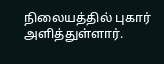நிலையத்தில் புகார் அளித்துள்ளார்.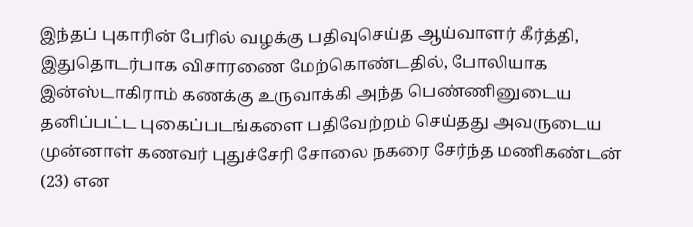இந்தப் புகாரின் பேரில் வழக்கு பதிவுசெய்த ஆய்வாளர் கீர்த்தி, இதுதொடர்பாக விசாரணை மேற்கொண்டதில், போலியாக இன்ஸ்டாகிராம் கணக்கு உருவாக்கி அந்த பெண்ணினுடைய தனிப்பட்ட புகைப்படங்களை பதிவேற்றம் செய்தது அவருடைய முன்னாள் கணவர் புதுச்சேரி சோலை நகரை சேர்ந்த மணிகண்டன் (23) என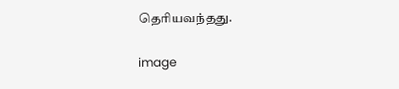தெரியவந்தது.

image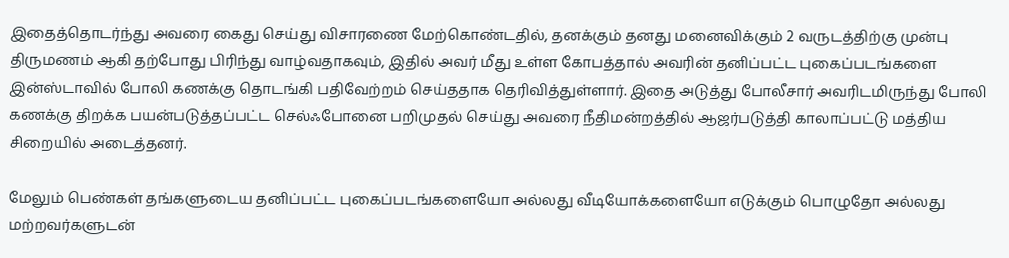இதைத்தொடர்ந்து அவரை கைது செய்து விசாரணை மேற்கொண்டதில், தனக்கும் தனது மனைவிக்கும் 2 வருடத்திற்கு முன்பு திருமணம் ஆகி தற்போது பிரிந்து வாழ்வதாகவும், இதில் அவர் மீது உள்ள கோபத்தால் அவரின் தனிப்பட்ட புகைப்படங்களை இன்ஸ்டாவில் போலி கணக்கு தொடங்கி பதிவேற்றம் செய்ததாக தெரிவித்துள்ளார். இதை அடுத்து போலீசார் அவரிடமிருந்து போலி கணக்கு திறக்க பயன்படுத்தப்பட்ட செல்ஃபோனை பறிமுதல் செய்து அவரை நீதிமன்றத்தில் ஆஜர்படுத்தி காலாப்பட்டு மத்திய சிறையில் அடைத்தனர்.

மேலும் பெண்கள் தங்களுடைய தனிப்பட்ட புகைப்படங்களையோ அல்லது வீடியோக்களையோ எடுக்கும் பொழுதோ அல்லது மற்றவர்களுடன்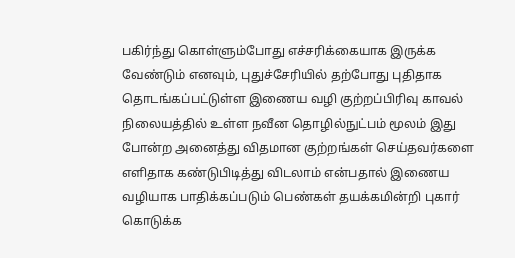பகிர்ந்து கொள்ளும்போது எச்சரிக்கையாக இருக்க வேண்டும் எனவும், புதுச்சேரியில் தற்போது புதிதாக தொடங்கப்பட்டுள்ள இணைய வழி குற்றப்பிரிவு காவல் நிலையத்தில் உள்ள நவீன தொழில்நுட்பம் மூலம் இது போன்ற அனைத்து விதமான குற்றங்கள் செய்தவர்களை எளிதாக கண்டுபிடித்து விடலாம் என்பதால் இணைய வழியாக பாதிக்கப்படும் பெண்கள் தயக்கமின்றி புகார் கொடுக்க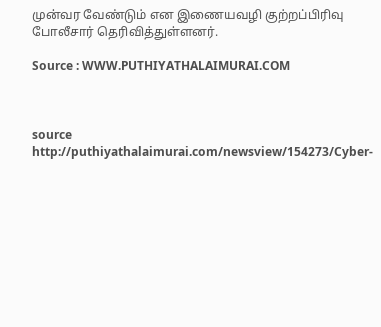முன்வர வேண்டும் என இணையவழி குற்றப்பிரிவு போலீசார் தெரிவித்துள்ளனர்.

Source : WWW.PUTHIYATHALAIMURAI.COM



source http://puthiyathalaimurai.com/newsview/154273/Cyber-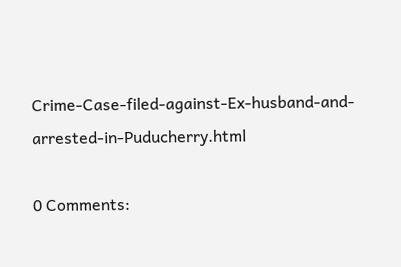Crime-Case-filed-against-Ex-husband-and-arrested-in-Puducherry.html

0 Comments: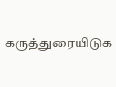கருத்துரையிடுக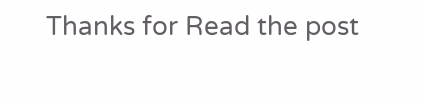Thanks for Read the post